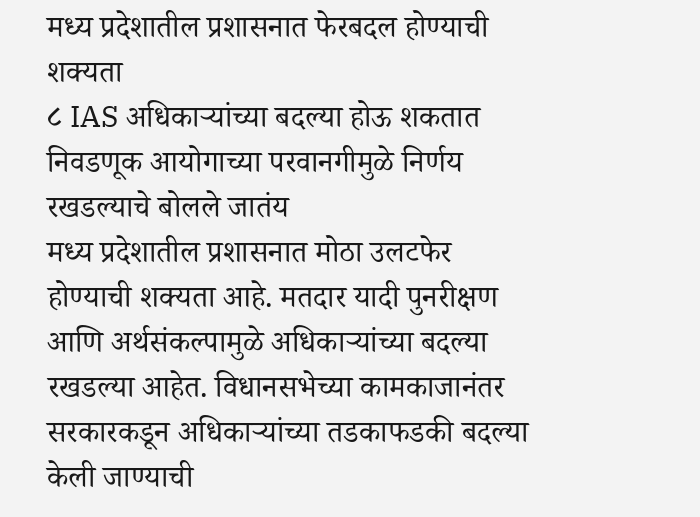मध्य प्रदेशातील प्रशासनात फेरबदल होण्याची शक्यता
८ IAS अधिकाऱ्यांच्या बदल्या होऊ शकतात
निवडणूक आयोगाच्या परवानगीमुळे निर्णय रखडल्याचे बोलले जातंय
मध्य प्रदेशातील प्रशासनात मोठा उलटफेर होण्याची शक्यता आहे. मतदार यादी पुनरीक्षण आणि अर्थसंकल्पामुळे अधिकाऱ्यांच्या बदल्या रखडल्या आहेत. विधानसभेच्या कामकाजानंतर सरकारकडून अधिकाऱ्यांच्या तडकाफडकी बदल्या केली जाण्याची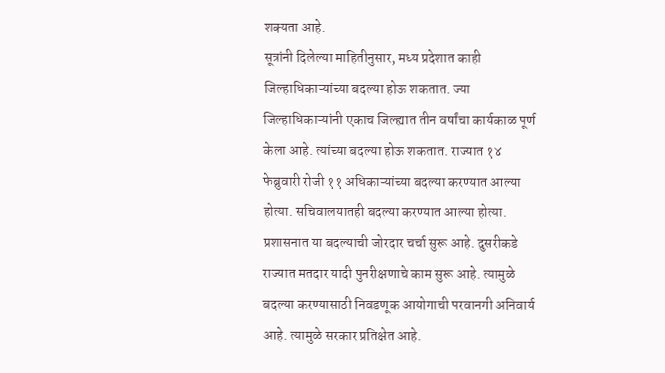शक्यता आहे.
सूत्रांनी दिलेल्या माहितीनुसार, मध्य प्रदेशात काही जिल्हाधिकाऱ्यांच्या बदल्या होऊ शकतात. ज्या जिल्हाधिकाऱ्यांनी एकाच जिल्ह्यात तीन वर्षांचा कार्यकाळ पूर्ण केला आहे. त्यांच्या बदल्या होऊ शकतात. राज्यात १४ फेब्रुवारी रोजी ११ अधिकाऱ्यांच्या बदल्या करण्यात आल्या होत्या. सचिवालयातही बदल्या करण्यात आल्या होत्या.
प्रशासनात या बदल्याची जोरदार चर्चा सुरू आहे. दुसरीकडे राज्यात मतदार यादी पुनरीक्षणाचे काम सुरू आहे. त्यामुळे बदल्या करण्यासाठी निवडणूक आयोगाची परवानगी अनिवार्य आहे. त्यामुळे सरकार प्रतिक्षेत आहे.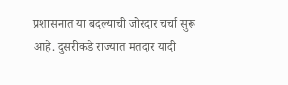प्रशासनात या बदल्याची जोरदार चर्चा सुरू आहे. दुसरीकडे राज्यात मतदार यादी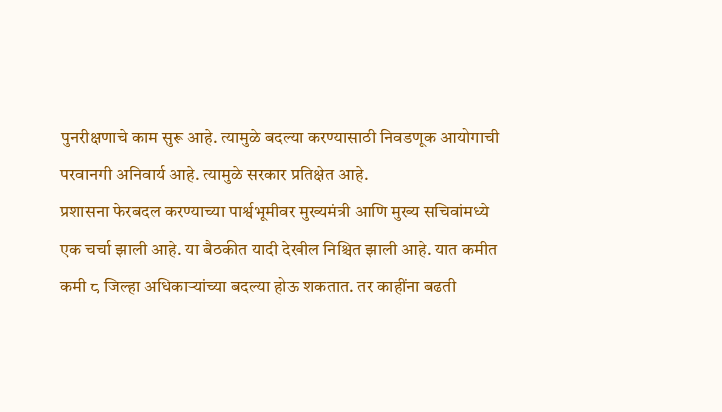पुनरीक्षणाचे काम सुरू आहे. त्यामुळे बदल्या करण्यासाठी निवडणूक आयोगाची परवानगी अनिवार्य आहे. त्यामुळे सरकार प्रतिक्षेत आहे.
प्रशासना फेरबदल करण्याच्या पार्श्वभूमीवर मुख्यमंत्री आणि मुख्य सचिवांमध्ये एक चर्चा झाली आहे. या बैठकीत यादी देखील निश्चित झाली आहे. यात कमीत कमी ८ जिल्हा अधिकाऱ्यांच्या बदल्या होऊ शकतात. तर काहींना बढती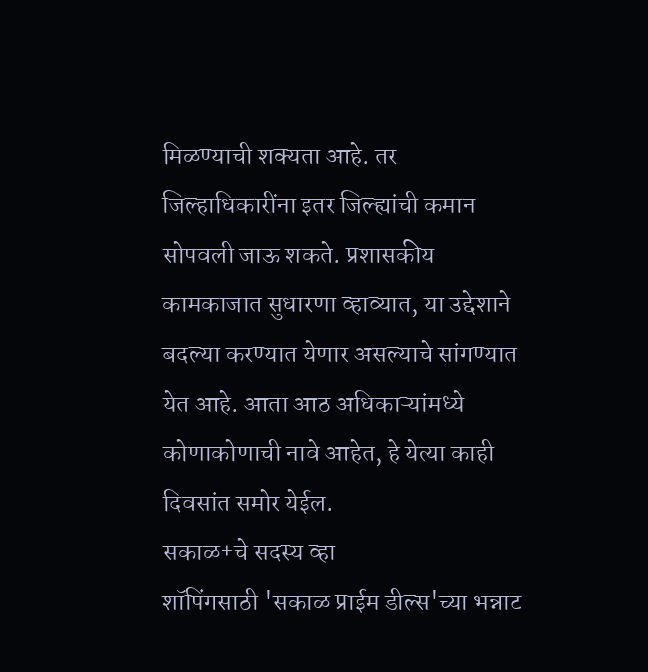मिळण्याची शक्यता आहे. तर जिल्हाधिकारींना इतर जिल्ह्यांची कमान सोपवली जाऊ शकते. प्रशासकीय कामकाजात सुधारणा व्हाव्यात, या उद्देशाने बदल्या करण्यात येणार असल्याचे सांगण्यात येत आहे. आता आठ अधिकाऱ्यांमध्ये कोणाकोणाची नावे आहेत, हे येत्या काही दिवसांत समोर येईल.
सकाळ+चे सदस्य व्हा
शॉपिंगसाठी 'सकाळ प्राईम डील्स'च्या भन्नाट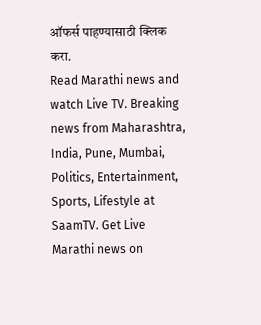ऑफर्स पाहण्यासाठी क्लिक करा.
Read Marathi news and watch Live TV. Breaking news from Maharashtra, India, Pune, Mumbai, Politics, Entertainment, Sports, Lifestyle at SaamTV. Get Live Marathi news on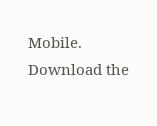Mobile. Download the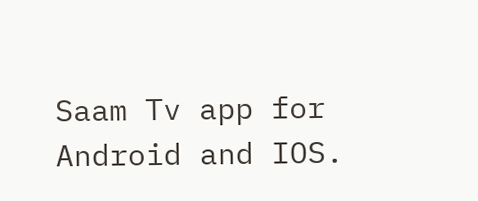Saam Tv app for Android and IOS.